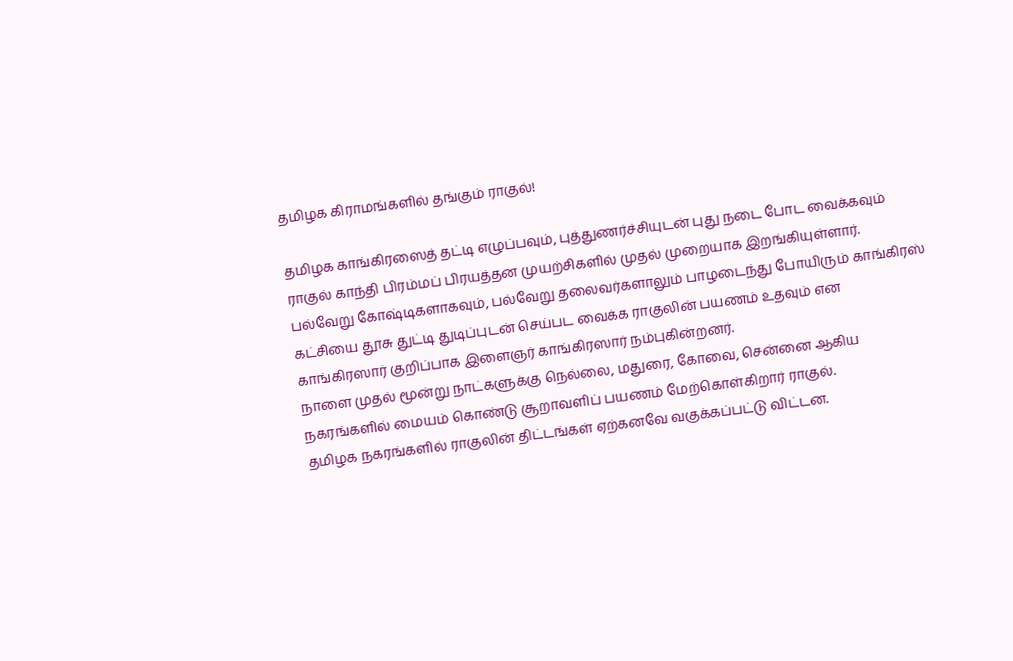தமிழக கிராமங்களில் தங்கும் ராகுல்!

தமிழக காங்கிரஸைத் தட்டி எழுப்பவும், புத்துணர்ச்சியுடன் புது நடை போட வைக்கவும் ராகுல் காந்தி பிரம்மப் பிரயத்தன முயற்சிகளில் முதல் முறையாக இறங்கியுள்ளார்.
பல்வேறு கோஷ்டிகளாகவும், பல்வேறு தலைவர்களாலும் பாழடைந்து போயிரும் காங்கிரஸ் கட்சியை தூசு துட்டி துடிப்புடன் செய்பட வைக்க ராகுலின் பயணம் உதவும் என காங்கிரஸார் குறிப்பாக இளைஞர் காங்கிரஸார் நம்புகின்றனர்.
நாளை முதல் மூன்று நாட்களுக்கு நெல்லை, மதுரை, கோவை, சென்னை ஆகிய நகரங்களில் மையம் கொண்டு சூறாவளிப் பயணம் மேற்கொள்கிறார் ராகுல்.
தமிழக நகரங்களில் ராகுலின் திட்டங்கள் ஏற்கனவே வகுக்கப்பட்டு விட்டன.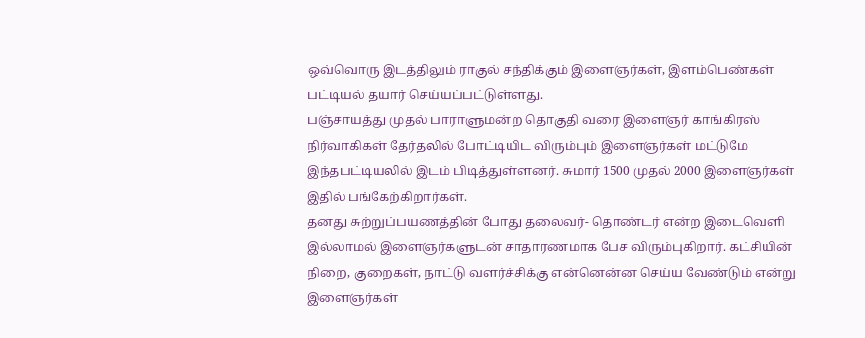ஒவ்வொரு இடத்திலும் ராகுல் சந்திக்கும் இளைஞர்கள், இளம்பெண்கள் பட்டியல் தயார் செய்யப்பட்டுள்ளது.
பஞ்சாயத்து முதல் பாராளுமன்ற தொகுதி வரை இளைஞர் காங்கிரஸ் நிர்வாகிகள் தேர்தலில் போட்டியிட விரும்பும் இளைஞர்கள் மட்டுமே இந்தபட்டியலில் இடம் பிடித்துள்ளனர். சுமார் 1500 முதல் 2000 இளைஞர்கள் இதில் பங்கேற்கிறார்கள்.
தனது சுற்றுப்பயணத்தின் போது தலைவர்- தொண்டர் என்ற இடைவெளி இல்லாமல் இளைஞர்களுடன் சாதாரணமாக பேச விரும்புகிறார். கட்சியின் நிறை, குறைகள், நாட்டு வளர்ச்சிக்கு என்னென்ன செய்ய வேண்டும் என்று இளைஞர்கள்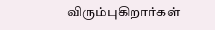விரும்புகிறார்கள்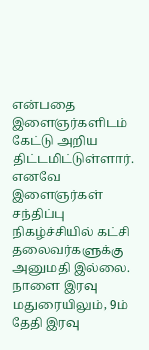என்பதை இளைஞர்களிடம் கேட்டு அறிய திட்டமிட்டுள்ளார். எனவே இளைஞர்கள் சந்திப்பு நிகழ்ச்சியில் கட்சி தலைவர்களுக்கு அனுமதி இல்லை.
நாளை இரவு மதுரையிலும், 9ம் தேதி இரவு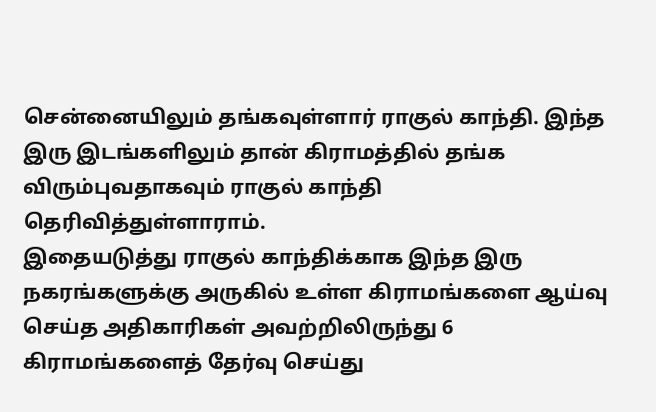சென்னையிலும் தங்கவுள்ளார் ராகுல் காந்தி. இந்த இரு இடங்களிலும் தான் கிராமத்தில் தங்க விரும்புவதாகவும் ராகுல் காந்தி தெரிவித்துள்ளாராம்.
இதையடுத்து ராகுல் காந்திக்காக இந்த இரு நகரங்களுக்கு அருகில் உள்ள கிராமங்களை ஆய்வு செய்த அதிகாரிகள் அவற்றிலிருந்து 6 கிராமங்களைத் தேர்வு செய்து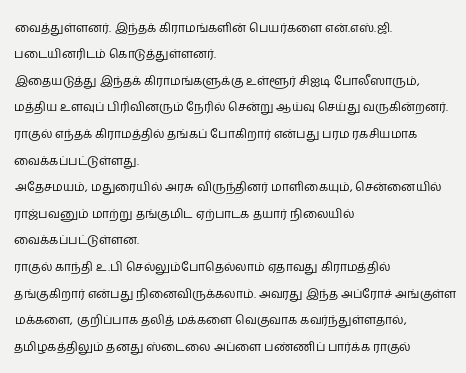வைத்துள்ளனர். இந்தக் கிராமங்களின் பெயர்களை என்.எஸ்.ஜி. படையினரிடம் கொடுத்துள்ளனர்.
இதையடுத்து இந்தக் கிராமங்களுக்கு உள்ளூர் சிஐடி போலீஸாரும், மத்திய உளவுப் பிரிவினரும் நேரில் சென்று ஆய்வு செய்து வருகின்றனர்.
ராகுல் எந்தக் கிராமத்தில் தங்கப் போகிறார் என்பது பரம ரகசியமாக வைக்கப்பட்டுள்ளது.
அதேசமயம், மதுரையில் அரசு விருந்தினர் மாளிகையும், சென்னையில் ராஜ்பவனும் மாற்று தங்குமிட ஏற்பாடக தயார் நிலையில் வைக்கப்பட்டுள்ளன.
ராகுல் காந்தி உ.பி செல்லும்போதெல்லாம் ஏதாவது கிராமத்தில் தங்குகிறார் என்பது நினைவிருக்கலாம். அவரது இந்த அப்ரோச் அங்குள்ள மக்களை, குறிப்பாக தலித் மக்களை வெகுவாக கவர்ந்துள்ளதால், தமிழகத்திலும் தனது ஸ்டைலை அப்ளை பண்ணிப் பார்க்க ராகுல்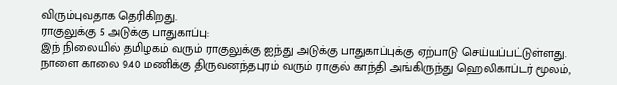விரும்புவதாக தெரிகிறது.
ராகுலுக்கு 5 அடுக்கு பாதுகாப்பு:
இந் நிலையில் தமிழகம் வரும் ராகுலுக்கு ஐந்து அடுக்கு பாதுகாப்புக்கு ஏற்பாடு செய்யப்பட்டுள்ளது.
நாளை காலை 9.40 மணிக்கு திருவனந்தபுரம் வரும் ராகுல் காந்தி அங்கிருந்து ஹெலிகாப்டர் மூலம்,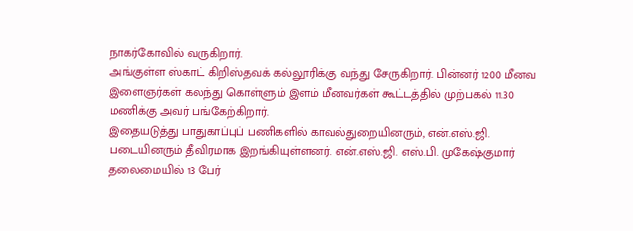நாகர்கோவில் வருகிறார்.
அங்குள்ள ஸ்காட் கிறிஸ்தவக் கல்லூரிக்கு வந்து சேருகிறார். பின்னர் 1200 மீனவ இளைஞர்கள் கலந்து கொள்ளும் இளம் மீனவர்கள் கூட்டத்தில் முற்பகல் 11.30 மணிக்கு அவர் பங்கேற்கிறார்.
இதையடுத்து பாதுகாப்புப் பணிகளில் காவல்துறையினரும், என்.எஸ்.ஜி. படையினரும் தீவிரமாக இறங்கியுள்ளனர். என்.எஸ்.ஜி. எஸ்.பி. முகேஷ்குமார் தலைமையில் 13 பேர்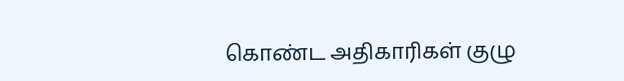கொண்ட அதிகாரிகள் குழு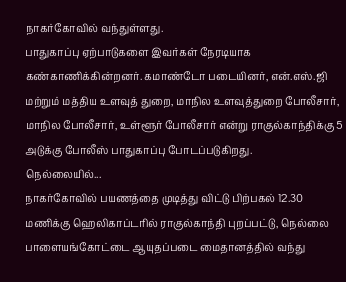நாகர்கோவில் வந்துள்ளது.
பாதுகாப்பு ஏற்பாடுகளை இவர்கள் நேரடியாக கண்காணிக்கின்றனர். கமாண்டோ படையினர், என்.எஸ்.ஜி மற்றும் மத்திய உளவுத் துறை, மாநில உளவுத்துறை போலீசார், மாநில போலீசார், உள்ளூர் போலீசார் என்று ராகுல்காந்திக்கு 5 அடுக்கு போலீஸ் பாதுகாப்பு போடப்படுகிறது.
நெல்லையில்...
நாகர்கோவில் பயணத்தை முடித்து விட்டு பிற்பகல் 12.30 மணிக்கு ஹெலிகாப்டரில் ராகுல்காந்தி புறப்பட்டு, நெல்லை பாளையங்கோட்டை ஆயுதப்படை மைதானத்தில் வந்து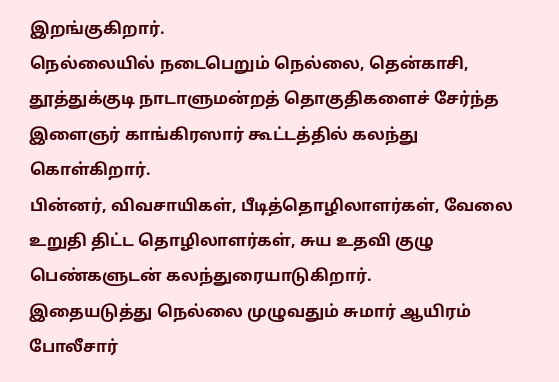இறங்குகிறார்.
நெல்லையில் நடைபெறும் நெல்லை, தென்காசி, தூத்துக்குடி நாடாளுமன்றத் தொகுதிகளைச் சேர்ந்த இளைஞர் காங்கிரஸார் கூட்டத்தில் கலந்து கொள்கிறார்.
பின்னர், விவசாயிகள், பீடித்தொழிலாளர்கள், வேலை உறுதி திட்ட தொழிலாளர்கள், சுய உதவி குழு பெண்களுடன் கலந்துரையாடுகிறார்.
இதையடுத்து நெல்லை முழுவதும் சுமார் ஆயிரம் போலீசார்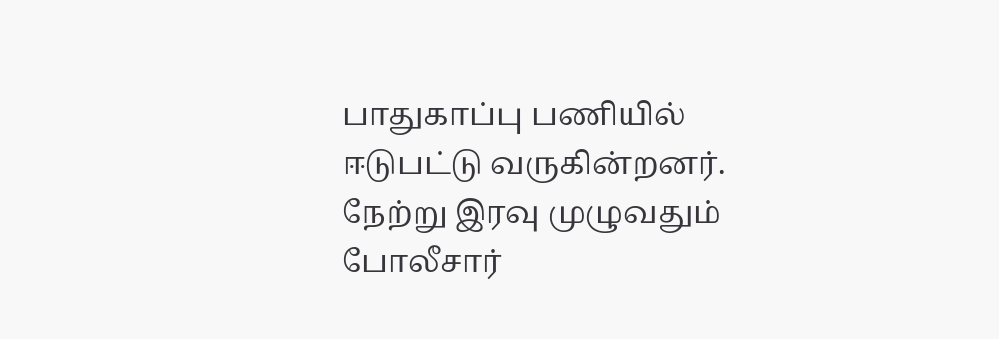பாதுகாப்பு பணியில் ஈடுபட்டு வருகின்றனர். நேற்று இரவு முழுவதும் போலீசார்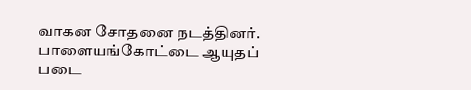வாகன சோதனை நடத்தினர்.
பாளையங்கோட்டை ஆயுதப் படை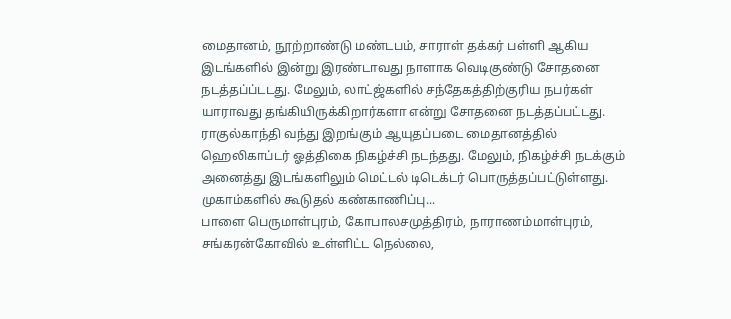மைதானம், நூற்றாண்டு மண்டபம், சாராள் தக்கர் பள்ளி ஆகிய இடங்களில் இன்று இரண்டாவது நாளாக வெடிகுண்டு சோதனை நடத்தப்ப்டடது. மேலும், லாட்ஜ்களில் சந்தேகத்திற்குரிய நபர்கள் யாராவது தங்கியிருக்கிறார்களா என்று சோதனை நடத்தப்பட்டது.
ராகுல்காந்தி வந்து இறங்கும் ஆயுதப்படை மைதானத்தில் ஹெலிகாப்டர் ஓத்திகை நிகழ்ச்சி நடந்தது. மேலும், நிகழ்ச்சி நடக்கும் அனைத்து இடங்களிலும் மெட்டல் டிடெக்டர் பொருத்தப்பட்டுள்ளது.
முகாம்களில் கூடுதல் கண்காணிப்பு...
பாளை பெருமாள்புரம், கோபாலசமுத்திரம், நாராணம்மாள்புரம், சங்கரன்கோவில் உள்ளிட்ட நெல்லை,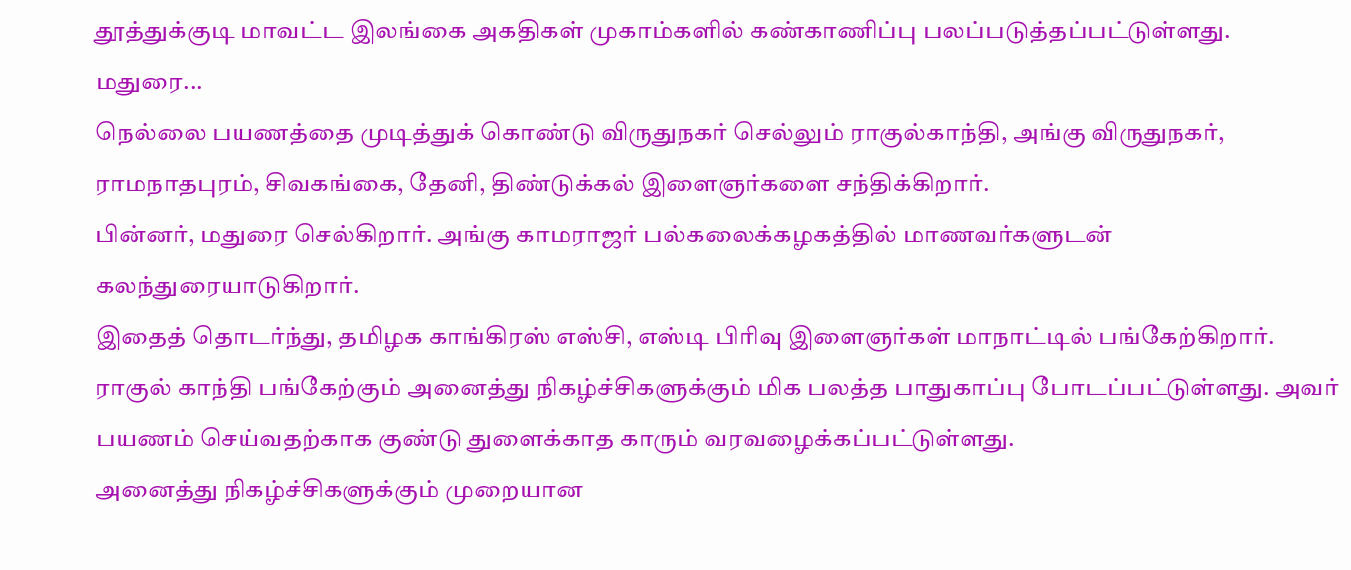தூத்துக்குடி மாவட்ட இலங்கை அகதிகள் முகாம்களில் கண்காணிப்பு பலப்படுத்தப்பட்டுள்ளது.
மதுரை...
நெல்லை பயணத்தை முடித்துக் கொண்டு விருதுநகர் செல்லும் ராகுல்காந்தி, அங்கு விருதுநகர், ராமநாதபுரம், சிவகங்கை, தேனி, திண்டுக்கல் இளைஞர்களை சந்திக்கிறார்.
பின்னர், மதுரை செல்கிறார். அங்கு காமராஜர் பல்கலைக்கழகத்தில் மாணவர்களுடன் கலந்துரையாடுகிறார்.
இதைத் தொடர்ந்து, தமிழக காங்கிரஸ் எஸ்சி, எஸ்டி பிரிவு இளைஞர்கள் மாநாட்டில் பங்கேற்கிறார்.
ராகுல் காந்தி பங்கேற்கும் அனைத்து நிகழ்ச்சிகளுக்கும் மிக பலத்த பாதுகாப்பு போடப்பட்டுள்ளது. அவர் பயணம் செய்வதற்காக குண்டு துளைக்காத காரும் வரவழைக்கப்பட்டுள்ளது.
அனைத்து நிகழ்ச்சிகளுக்கும் முறையான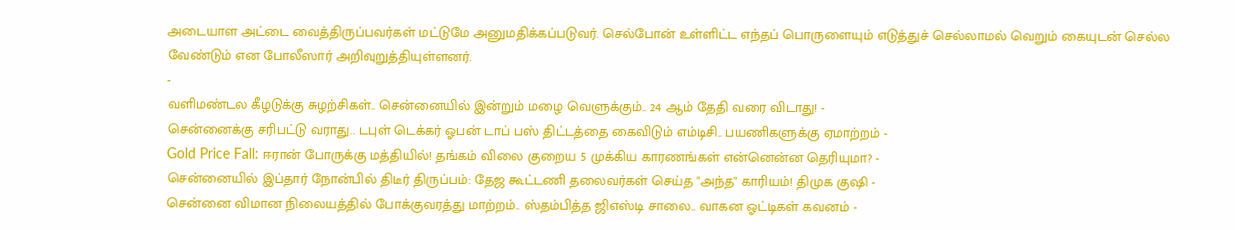அடையாள அட்டை வைத்திருப்பவர்கள் மட்டுமே அனுமதிக்கப்படுவர். செல்போன் உள்ளிட்ட எந்தப் பொருளையும் எடுத்துச் செல்லாமல் வெறும் கையுடன் செல்ல வேண்டும் என போலீஸார் அறிவுறுத்தியுள்ளனர்.
-
வளிமண்டல கீழடுக்கு சுழற்சிகள்.. சென்னையில் இன்றும் மழை வெளுக்கும்.. 24 ஆம் தேதி வரை விடாது! -
சென்னைக்கு சரிபட்டு வராது.. டபுள் டெக்கர் ஓபன் டாப் பஸ் திட்டத்தை கைவிடும் எம்டிசி.. பயணிகளுக்கு ஏமாற்றம் -
Gold Price Fall: ஈரான் போருக்கு மத்தியில்! தங்கம் விலை குறைய 5 முக்கிய காரணங்கள் என்னென்ன தெரியுமா? -
சென்னையில் இப்தார் நோன்பில் திடீர் திருப்பம்: தேஜ கூட்டணி தலைவர்கள் செய்த "அந்த" காரியம்! திமுக குஷி -
சென்னை விமான நிலையத்தில் போக்குவரத்து மாற்றம்.. ஸ்தம்பித்த ஜிஎஸ்டி சாலை.. வாகன ஓட்டிகள் கவனம் -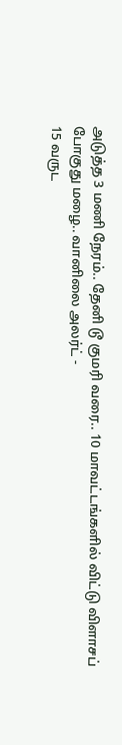அடுத்த 3 மணி நேரம்.. தேனி டூ குமரி வரை.. 10 மாவட்டங்களில் விட்டு விளாசப் போகுது மழை.. வானிலை அலர்ட் -
15 வருட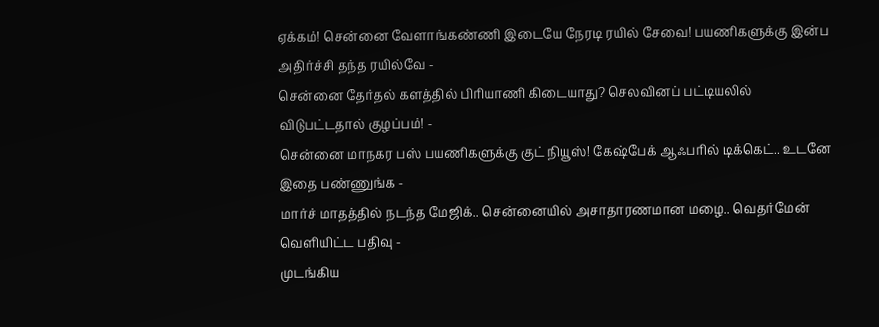ஏக்கம்! சென்னை வேளாங்கண்ணி இடையே நேரடி ரயில் சேவை! பயணிகளுக்கு இன்ப அதிர்ச்சி தந்த ரயில்வே -
சென்னை தேர்தல் களத்தில் பிரியாணி கிடையாது? செலவினப் பட்டியலில் விடுபட்டதால் குழப்பம்! -
சென்னை மாநகர பஸ் பயணிகளுக்கு குட் நியூஸ்! கேஷ்பேக் ஆஃபரில் டிக்கெட்.. உடனே இதை பண்ணுங்க -
மார்ச் மாதத்தில் நடந்த மேஜிக்.. சென்னையில் அசாதாரணமான மழை.. வெதர்மேன் வெளியிட்ட பதிவு -
முடங்கிய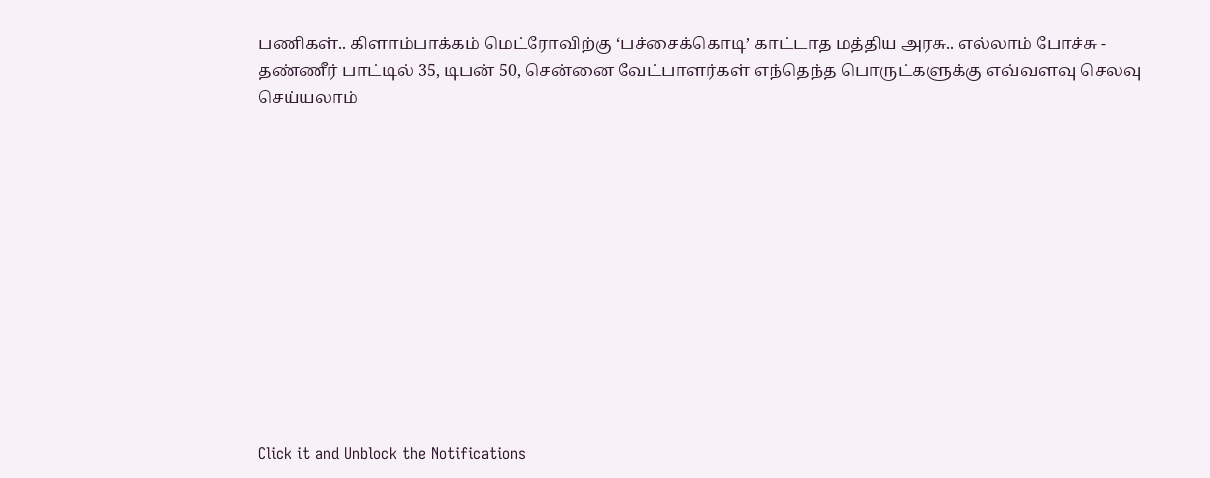பணிகள்.. கிளாம்பாக்கம் மெட்ரோவிற்கு ‘பச்சைக்கொடி’ காட்டாத மத்திய அரசு.. எல்லாம் போச்சு -
தண்ணீர் பாட்டில் 35, டிபன் 50, சென்னை வேட்பாளர்கள் எந்தெந்த பொருட்களுக்கு எவ்வளவு செலவு செய்யலாம்












Click it and Unblock the Notifications